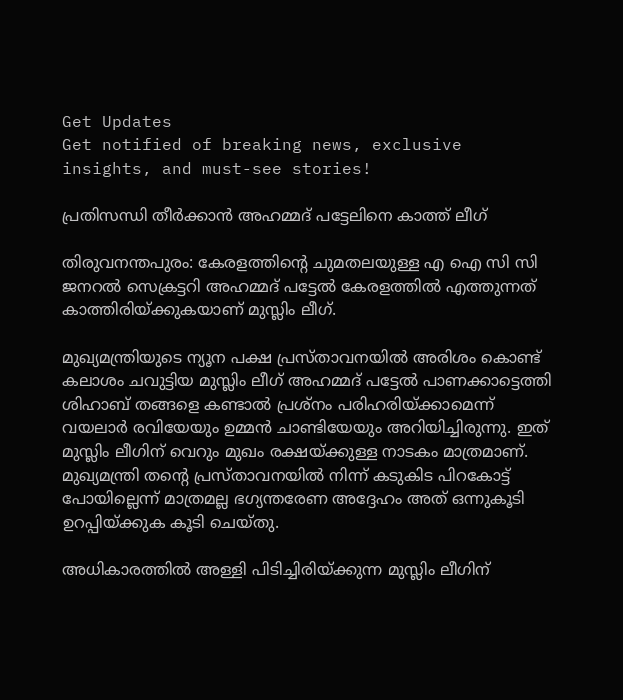Get Updates
Get notified of breaking news, exclusive insights, and must-see stories!

പ്രതിസന്ധി തീര്‍ക്കാന്‍ അഹമ്മദ് പട്ടേലിനെ കാത്ത് ലീഗ്

തിരുവനന്തപുരം: കേരളത്തിന്റെ ചുമതലയുള്ള എ ഐ സി സി ജനറല്‍ സെക്രട്ടറി അഹമ്മദ് പട്ടേല്‍ കേരളത്തില്‍ എത്തുന്നത് കാത്തിരിയ്ക്കുകയാണ് മുസ്ലിം ലീഗ്.

മുഖ്യമന്ത്രിയുടെ ന്യൂന പക്ഷ പ്രസ്താവനയില്‍ അരിശം കൊണ്ട് കലാശം ചവുട്ടിയ മുസ്ലിം ലീഗ് അഹമ്മദ് പട്ടേല്‍ പാണക്കാട്ടെത്തി ശിഹാബ് തങ്ങളെ കണ്ടാല്‍ പ്രശ്നം പരിഹരിയ്ക്കാമെന്ന് വയലാര്‍ രവിയേയും ഉമ്മന്‍ ചാണ്ടിയേയും അറിയിച്ചിരുന്നു. ഇത് മുസ്ലിം ലീഗിന് വെറും മുഖം രക്ഷയ്ക്കുള്ള നാടകം മാത്രമാണ്. മുഖ്യമന്ത്രി തന്റെ പ്രസ്താവനയില്‍ നിന്ന് കടുകിട പിറകോട്ട് പോയില്ലെന്ന് മാത്രമല്ല ഭഗ്യന്തരേണ അദ്ദേഹം അത് ഒന്നുകൂടി ഉറപ്പിയ്ക്കുക കൂടി ചെയ്തു.

അധികാരത്തില്‍ അള്ളി പിടിച്ചിരിയ്ക്കുന്ന മുസ്ലിം ലീഗിന്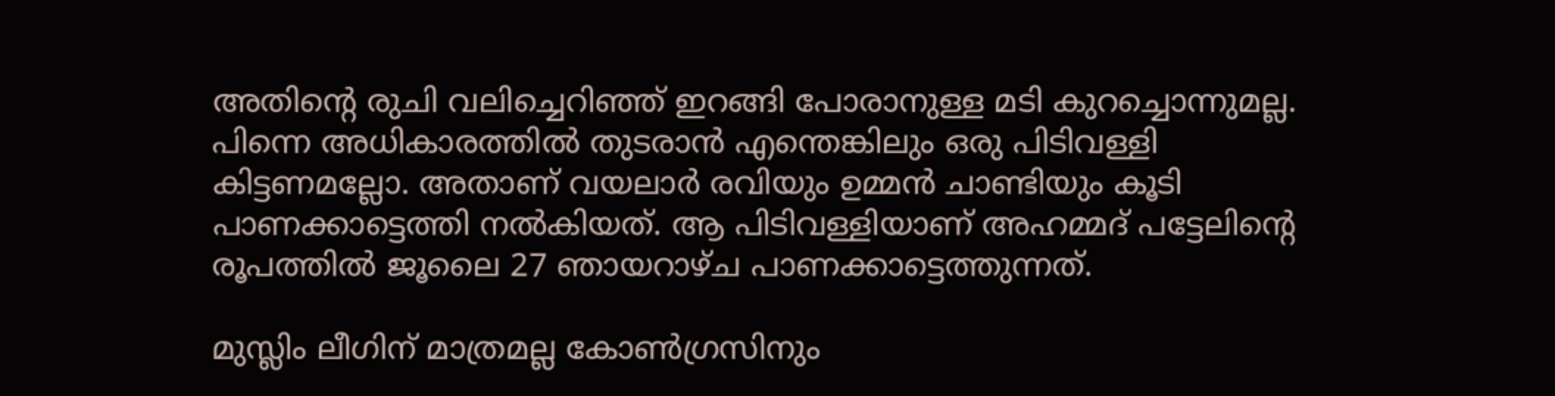അതിന്റെ രുചി വലിച്ചെറിഞ്ഞ് ഇറങ്ങി പോരാനുള്ള മടി കുറച്ചൊന്നുമല്ല. പിന്നെ അധികാരത്തില്‍ തുടരാന്‍ എന്തെങ്കിലും ഒരു പിടിവള്ളി കിട്ടണമല്ലോ. അതാണ് വയലാര്‍ രവിയും ഉമ്മന്‍ ചാണ്ടിയും കൂടി പാണക്കാട്ടെത്തി നല്‍കിയത്. ആ പിടിവള്ളിയാണ് അഹമ്മദ് പട്ടേലിന്റെ രൂപത്തില്‍ ജൂലൈ 27 ഞായറാഴ്ച പാണക്കാട്ടെത്തുന്നത്.

മുസ്ലിം ലീഗിന് മാത്രമല്ല കോണ്‍ഗ്രസിനും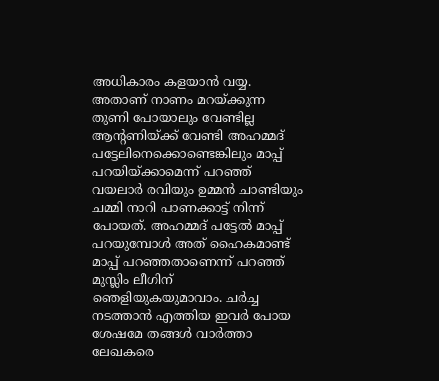അധികാരം കളയാന്‍ വയ്യ. അതാണ് നാണം മറയ്ക്കുന്ന തുണി പോയാലും വേണ്ടില്ല ആന്റണിയ്ക്ക് വേണ്ടി അഹമ്മദ് പട്ടേലിനെക്കൊണ്ടെങ്കിലും മാപ്പ് പറയിയ്ക്കാമെന്ന് പറഞ്ഞ് വയലാര്‍ രവിയും ഉമ്മന്‍ ചാണ്ടിയും ചമ്മി നാറി പാണക്കാട്ട് നിന്ന് പോയത്. അഹമ്മദ് പട്ടേല്‍ മാപ്പ് പറയുമ്പോള്‍ അത് ഹൈകമാണ്ട് മാപ്പ് പറഞ്ഞതാണെന്ന് പറഞ്ഞ് മുസ്ലിം ലീഗിന് ഞെളിയുകയുമാവാം. ചര്‍ച്ച നടത്താന്‍ എത്തിയ ഇവര്‍ പോയ ശേഷമേ തങ്ങള്‍ വാര്‍ത്താ ലേഖകരെ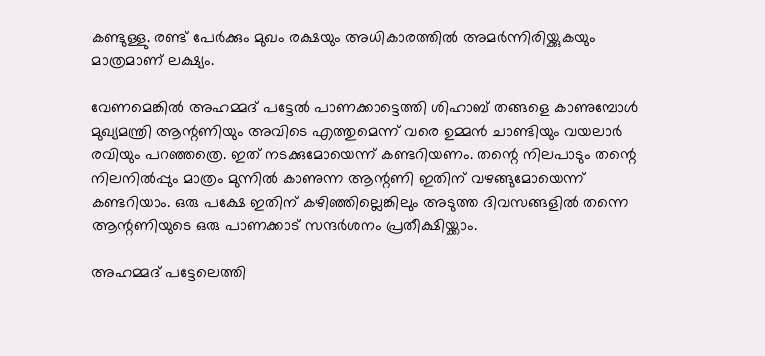കണ്ടുള്ളു. രണ്ട് പേര്‍ക്കും മുഖം രക്ഷയും അധികാരത്തില്‍ അമര്‍ന്നിരിയ്ക്കുകയും മാത്രമാണ് ലക്ഷ്യം.

വേണമെങ്കില്‍ അഹമ്മദ് പട്ടേല്‍ പാണക്കാട്ടെത്തി ശിഹാബ് തങ്ങളെ കാണുമ്പോള്‍ മുഖ്യമന്ത്രി ആന്റണിയും അവിടെ എത്തുമെന്ന് വരെ ഉമ്മന്‍ ചാണ്ടിയും വയലാര്‍ രവിയും പറഞ്ഞത്രെ. ഇത് നടക്കുമോയെന്ന് കണ്ടറിയണം. തന്റെ നിലപാടും തന്റെ നിലനില്‍പ്പും മാത്രം മുന്നില്‍ കാണുന്ന ആന്റണി ഇതിന് വഴങ്ങുമോയെന്ന് കണ്ടറിയാം. ഒരു പക്ഷേ ഇതിന് കഴിഞ്ഞില്ലെങ്കിലും അടുത്ത ദിവസങ്ങളില്‍ തന്നെ ആന്റണിയുടെ ഒരു പാണക്കാട് സന്ദര്‍ശനം പ്രതീക്ഷിയ്ക്കാം.

അഹമ്മദ് പട്ടേലെത്തി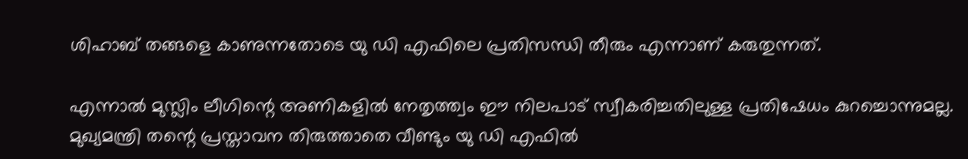ശിഹാബ് തങ്ങളെ കാണുന്നതോടെ യു ഡി എഫിലെ പ്രതിസന്ധി തീരും എന്നാണ് കരുതുന്നത്.

എന്നാല്‍ മുസ്ലിം ലീഗിന്റെ അണികളില്‍ നേതൃത്ത്വം ഈ നിലപാട് സ്വീകരിച്ചതിലുള്ള പ്രതിഷേധം കുറച്ചൊന്നുമല്ല. മുഖ്യമന്ത്രി തന്റെ പ്രസ്താവന തിരുത്താതെ വീണ്ടും യു ഡി എഫില്‍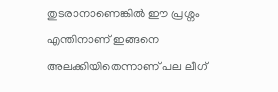തുടരാനാണെങ്കില്‍ ഈ പ്രശ്നം എന്തിനാണ് ഇങ്ങനെ അലക്കിയിതെന്നാണ് പല ലീഗ്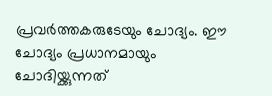പ്രവര്‍ത്തകരുടേയും ചോദ്യം. ഈ ചോദ്യം പ്രധാനമായും ചോദിയ്ക്കുന്നത്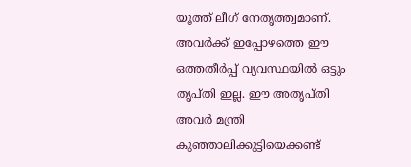യൂത്ത് ലീഗ് നേതൃത്ത്വമാണ്. അവര്‍ക്ക് ഇപ്പോഴത്തെ ഈ ഒത്തതീര്‍പ്പ് വ്യവസ്ഥയില്‍ ഒട്ടും തൃപ്തി ഇല്ല. ഈ അതൃപ്തി അവര്‍ മന്ത്രി കുഞ്ഞാലിക്കുട്ടിയെക്കണ്ട്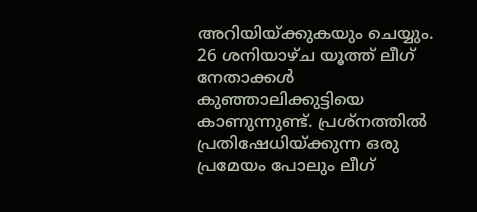അറിയിയ്ക്കുകയും ചെയ്യും. 26 ശനിയാഴ്ച യൂത്ത് ലീഗ് നേതാക്കള്‍ കുഞ്ഞാലിക്കുട്ടിയെ കാണുന്നുണ്ട്. പ്രശ്നത്തില്‍ പ്രതിഷേധിയ്ക്കുന്ന ഒരു പ്രമേയം പോലും ലീഗ്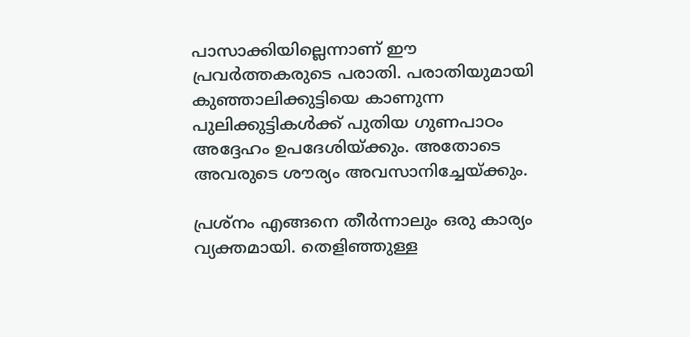പാസാക്കിയില്ലെന്നാണ് ഈ പ്രവര്‍ത്തകരുടെ പരാതി. പരാതിയുമായി കുഞ്ഞാലിക്കുട്ടിയെ കാണുന്ന പുലിക്കുട്ടികള്‍ക്ക് പുതിയ ഗുണപാഠം അദ്ദേഹം ഉപദേശിയ്ക്കും. അതോടെ അവരുടെ ശൗര്യം അവസാനിച്ചേയ്ക്കും.

പ്രശ്നം എങ്ങനെ തീര്‍ന്നാലും ഒരു കാര്യം വ്യക്തമായി. തെളിഞ്ഞുള്ള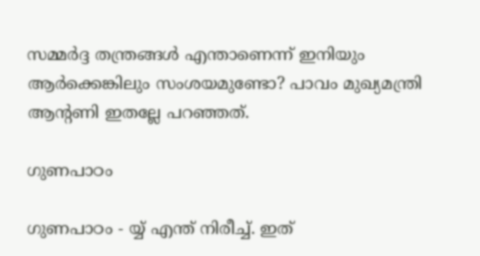സമ്മര്‍ദ്ദ തന്ത്രങ്ങള്‍ എന്താണെന്ന് ഇനിയും ആര്‍ക്കെങ്കിലും സംശയമുണ്ടോ? പാവം മുഖ്യമന്ത്രി ആന്റണി ഇതല്ലേ പറഞ്ഞത്.

ഗുണപാഠം

ഗുണപാഠം - യ്യ് എന്ത് നിരീച്ച്. ഇത്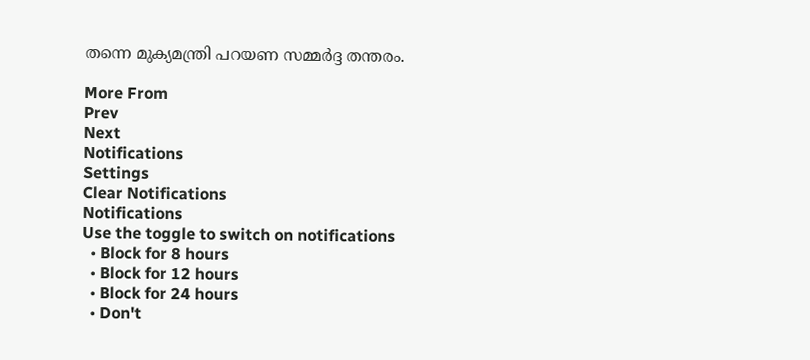തന്നെ മുക്യമന്ത്രി പറയണ സമ്മര്‍ദ്ദ തന്തരം.

More From
Prev
Next
Notifications
Settings
Clear Notifications
Notifications
Use the toggle to switch on notifications
  • Block for 8 hours
  • Block for 12 hours
  • Block for 24 hours
  • Don't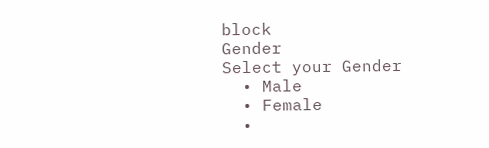block
Gender
Select your Gender
  • Male
  • Female
  •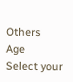Others
Age
Select your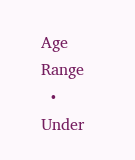Age Range
  • Under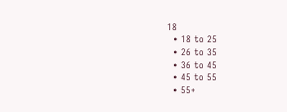18
  • 18 to 25
  • 26 to 35
  • 36 to 45
  • 45 to 55
  • 55+